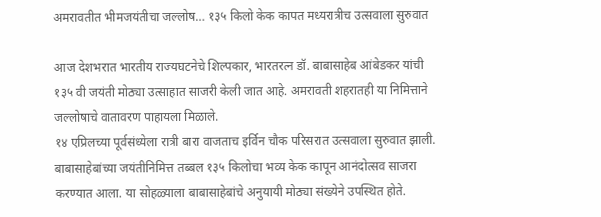अमरावतीत भीमजयंतीचा जल्लोष… १३५ किलो केक कापत मध्यरात्रीच उत्सवाला सुरुवात

आज देशभरात भारतीय राज्यघटनेचे शिल्पकार, भारतरत्न डॉ. बाबासाहेब आंबेडकर यांची १३५ वी जयंती मोठ्या उत्साहात साजरी केली जात आहे. अमरावती शहरातही या निमित्ताने जल्लोषाचे वातावरण पाहायला मिळाले.
१४ एप्रिलच्या पूर्वसंध्येला रात्री बारा वाजताच इर्विन चौक परिसरात उत्सवाला सुरुवात झाली. बाबासाहेबांच्या जयंतीनिमित्त तब्बल १३५ किलोचा भव्य केक कापून आनंदोत्सव साजरा करण्यात आला. या सोहळ्याला बाबासाहेबांचे अनुयायी मोठ्या संख्येने उपस्थित होते.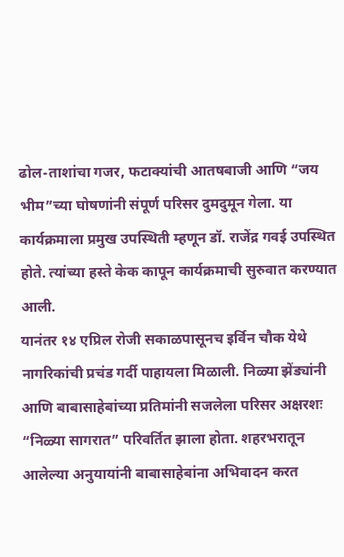ढोल-ताशांचा गजर, फटाक्यांची आतषबाजी आणि “जय भीम”च्या घोषणांनी संपूर्ण परिसर दुमदुमून गेला. या कार्यक्रमाला प्रमुख उपस्थिती म्हणून डॉ. राजेंद्र गवई उपस्थित होते. त्यांच्या हस्ते केक कापून कार्यक्रमाची सुरुवात करण्यात आली.
यानंतर १४ एप्रिल रोजी सकाळपासूनच इर्विन चौक येथे नागरिकांची प्रचंड गर्दी पाहायला मिळाली. निळ्या झेंड्यांनी आणि बाबासाहेबांच्या प्रतिमांनी सजलेला परिसर अक्षरशः “निळ्या सागरात” परिवर्तित झाला होता. शहरभरातून आलेल्या अनुयायांनी बाबासाहेबांना अभिवादन करत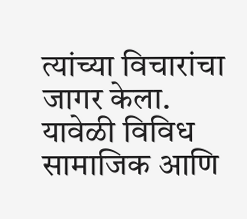त्यांच्या विचारांचा जागर केला.
यावेळी विविध सामाजिक आणि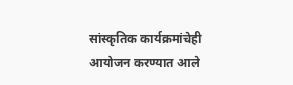सांस्कृतिक कार्यक्रमांचेही आयोजन करण्यात आले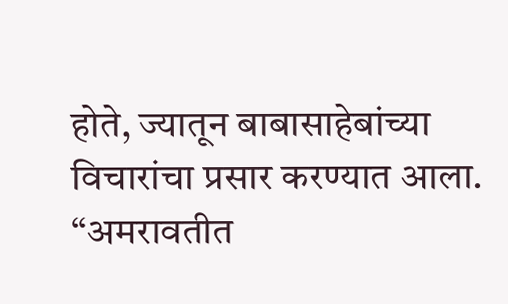होते, ज्यातून बाबासाहेबांच्या विचारांचा प्रसार करण्यात आला.
“अमरावतीत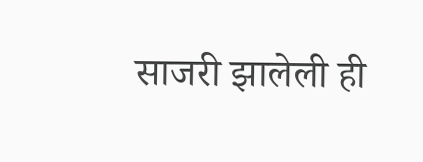साजरी झालेली ही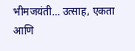भीमजयंती… उत्साह, एकता आणि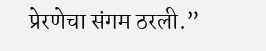प्रेरणेचा संगम ठरली.”